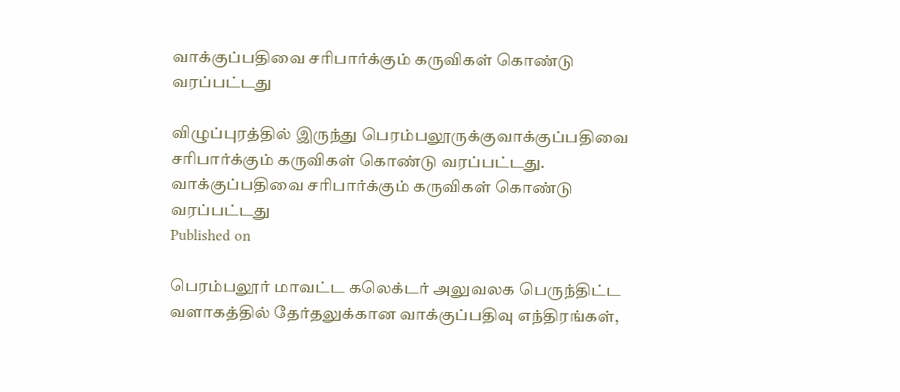வாக்குப்பதிவை சரிபார்க்கும் கருவிகள் கொண்டு வரப்பட்டது

விழுப்புரத்தில் இருந்து பெரம்பலூருக்குவாக்குப்பதிவை சரிபார்க்கும் கருவிகள் கொண்டு வரப்பட்டது.
வாக்குப்பதிவை சரிபார்க்கும் கருவிகள் கொண்டு வரப்பட்டது
Published on

பெரம்பலூர் மாவட்ட கலெக்டர் அலுவலக பெருந்திட்ட வளாகத்தில் தேர்தலுக்கான வாக்குப்பதிவு எந்திரங்கள்,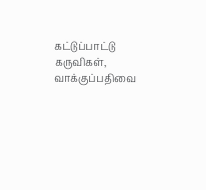கட்டுப்பாட்டு கருவிகள், வாக்குப்பதிவை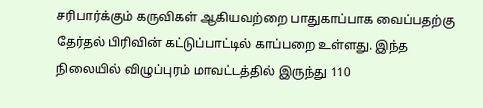சரிபார்க்கும் கருவிகள் ஆகியவற்றை பாதுகாப்பாக வைப்பதற்கு தேர்தல் பிரிவின் கட்டுப்பாட்டில் காப்பறை உள்ளது. இந்த நிலையில் விழுப்புரம் மாவட்டத்தில் இருந்து 110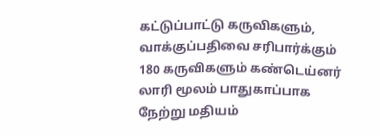கட்டுப்பாட்டு கருவிகளும், வாக்குப்பதிவை சரிபார்க்கும் 180 கருவிகளும் கண்டெய்னர் லாரி மூலம் பாதுகாப்பாக நேற்று மதியம்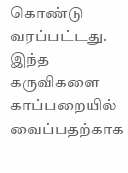கொண்டு வரப்பட்டது. இந்த கருவிகளை காப்பறையில் வைப்பதற்காக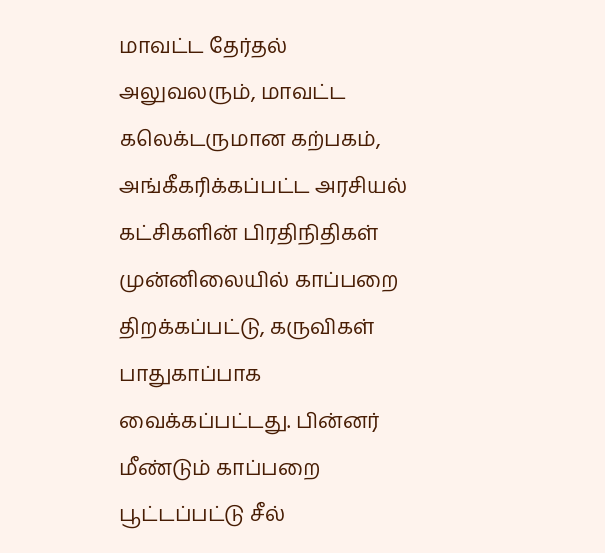மாவட்ட தேர்தல் அலுவலரும், மாவட்ட கலெக்டருமான கற்பகம், அங்கீகரிக்கப்பட்ட அரசியல் கட்சிகளின் பிரதிநிதிகள் முன்னிலையில் காப்பறை திறக்கப்பட்டு, கருவிகள் பாதுகாப்பாக வைக்கப்பட்டது. பின்னர் மீண்டும் காப்பறை பூட்டப்பட்டு சீல்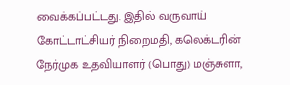வைக்கப்பட்டது. இதில் வருவாய் கோட்டாட்சியர் நிறைமதி, கலெக்டரின் நேர்முக உதவியாளர் (பொது) மஞ்சுளா,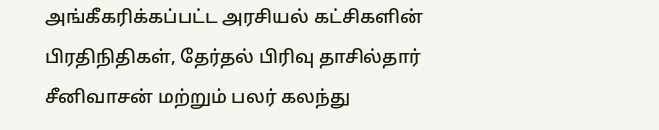அங்கீகரிக்கப்பட்ட அரசியல் கட்சிகளின் பிரதிநிதிகள், தேர்தல் பிரிவு தாசில்தார் சீனிவாசன் மற்றும் பலர் கலந்து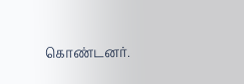கொண்டனர்.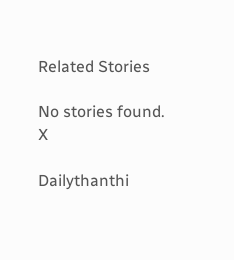Related Stories

No stories found.
X

Dailythanthi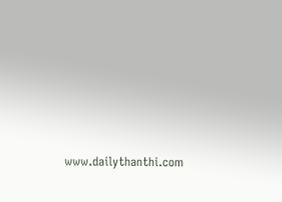www.dailythanthi.com